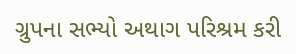ગ્રુપના સભ્યો અથાગ પરિશ્રમ કરી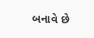બનાવે છે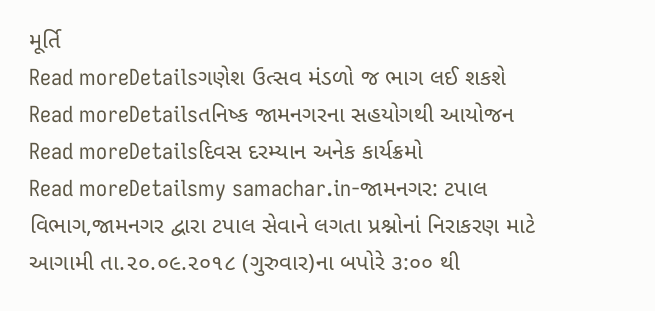મૂર્તિ
Read moreDetailsગણેશ ઉત્સવ મંડળો જ ભાગ લઈ શકશે
Read moreDetailsતનિષ્ક જામનગરના સહયોગથી આયોજન
Read moreDetailsદિવસ દરમ્યાન અનેક કાર્યક્રમો
Read moreDetailsmy samachar.in-જામનગર: ટપાલ વિભાગ,જામનગર દ્વારા ટપાલ સેવાને લગતા પ્રશ્નોનાં નિરાકરણ માટે આગામી તા.૨૦.૦૯.૨૦૧૮ (ગુરુવાર)ના બપોરે ૩:૦૦ થી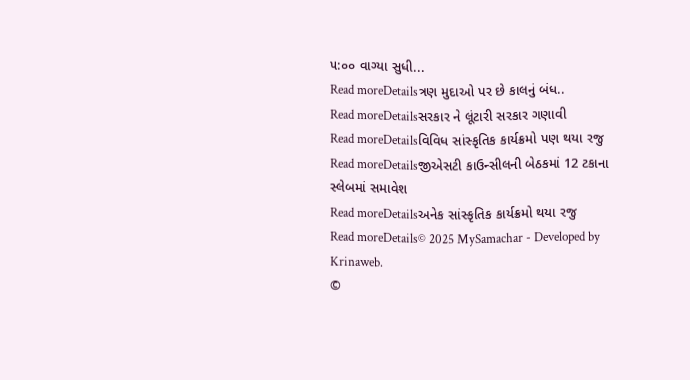૫:૦૦ વાગ્યા સુધી...
Read moreDetailsત્રણ મુદાઓ પર છે કાલનું બંધ..
Read moreDetailsસરકાર ને લૂંટારી સરકાર ગણાવી
Read moreDetailsવિવિધ સાંસ્કૃતિક કાર્યક્રમો પણ થયા રજુ
Read moreDetailsજીએસટી કાઉન્સીલની બેઠકમાં 12 ટકાના સ્લેબમાં સમાવેશ
Read moreDetailsઅનેક સાંસ્કૃતિક કાર્યક્રમો થયા રજુ
Read moreDetails© 2025 MySamachar - Developed by Krinaweb.
©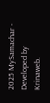2025 MySamachar - Developed by Krinaweb.